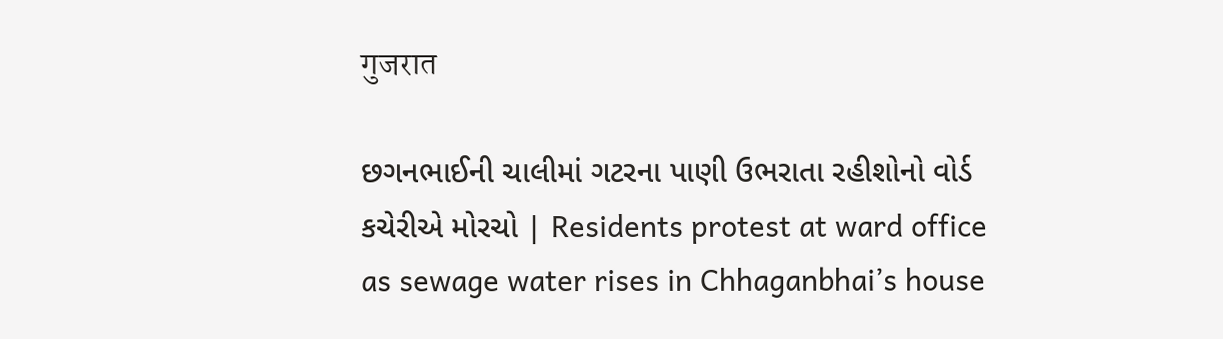गुजरात

છગનભાઈની ચાલીમાં ગટરના પાણી ઉભરાતા રહીશોનો વોર્ડ કચેરીએ મોરચો | Residents protest at ward office as sewage water rises in Chhaganbhai’s house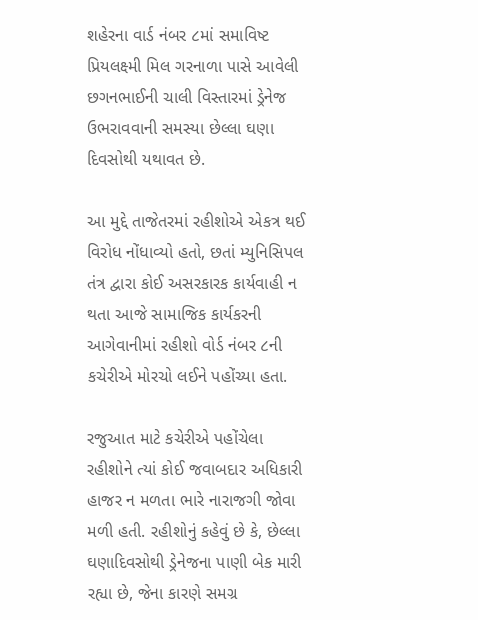શહેરના વાર્ડ નંબર ૮માં સમાવિષ્ટ પ્રિયલક્ષ્મી મિલ ગરનાળા પાસે આવેલી છગનભાઈની ચાલી વિસ્તારમાં ડ્રેનેજ ઉભરાવવાની સમસ્યા છેલ્લા ઘણા દિવસોથી યથાવત છે.

આ મુદ્દે તાજેતરમાં રહીશોએ એકત્ર થઈ વિરોધ નોંધાવ્યો હતો, છતાં મ્યુનિસિપલ તંત્ર દ્વારા કોઈ અસરકારક કાર્યવાહી ન થતા આજે સામાજિક કાર્યકરની આગેવાનીમાં રહીશો વોર્ડ નંબર ૮ની કચેરીએ મોરચો લઈને પહોંચ્યા હતા.

રજુઆત માટે કચેરીએ પહોંચેલા રહીશોને ત્યાં કોઈ જવાબદાર અધિકારી હાજર ન મળતા ભારે નારાજગી જોવા મળી હતી. રહીશોનું કહેવું છે કે, છેલ્લા ઘણાદિવસોથી ડ્રેનેજના પાણી બેક મારી રહ્યા છે, જેના કારણે સમગ્ર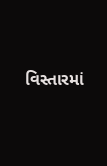વિસ્તારમાં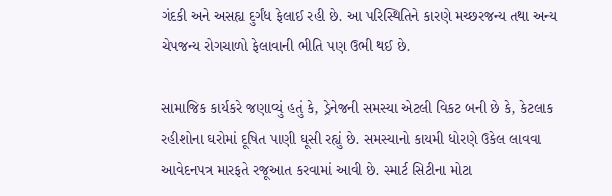ગંદકી અને અસહ્ય દુર્ગંધ ફેલાઈ રહી છે. આ પરિસ્થિતિને કારણે મચ્છરજન્ય તથા અન્ય ચેપજન્ય રોગચાળો ફેલાવાની ભીતિ પણ ઉભી થઈ છે.

સામાજિક કાર્યકરે જણાવ્યું હતું કે, ડ્રેનેજની સમસ્યા એટલી વિકટ બની છે કે, કેટલાક રહીશોના ઘરોમાં દૂષિત પાણી ઘૂસી રહ્યું છે. સમસ્યાનો કાયમી ધોરણે ઉકેલ લાવવા આવેદનપત્ર મારફતે રજૂઆત કરવામાં આવી છે. સ્માર્ટ સિટીના મોટા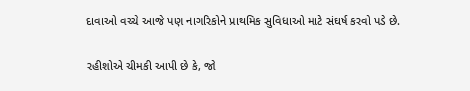દાવાઓ વચ્ચે આજે પણ નાગરિકોને પ્રાથમિક સુવિધાઓ માટે સંઘર્ષ કરવો પડે છે.

રહીશોએ ચીમકી આપી છે કે, જો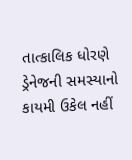તાત્કાલિક ધોરણે ડ્રેનેજની સમસ્યાનો કાયમી ઉકેલ નહીં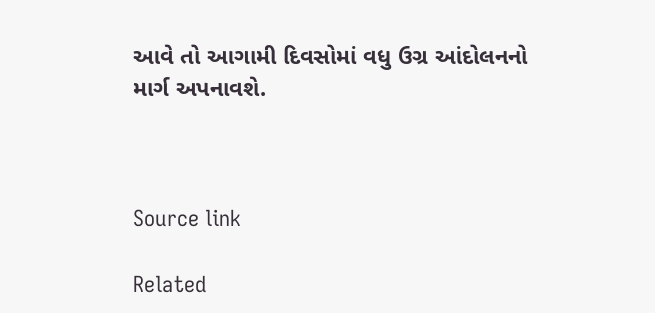આવે તો આગામી દિવસોમાં વધુ ઉગ્ર આંદોલનનો માર્ગ અપનાવશે.



Source link

Related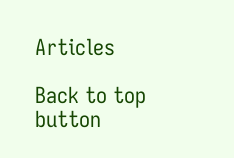Articles

Back to top button